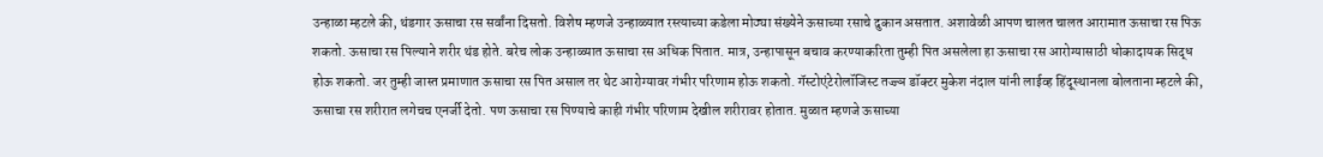उन्हाळा म्हटले की, थंडगार ऊसाचा रस सर्वांना दिसतो. विशेष म्हणजे उन्हाळ्यात रस्त्याच्या कडेला मोठ्या संख्येने ऊसाच्या रसाचे दुकान असतात. अशावेळी आपण चालत चालत आरामात ऊसाचा रस पिऊ शकतो. ऊसाचा रस पिल्याने शरीर थंड होते. बरेच लोक उन्हाळ्यात ऊसाचा रस अधिक पितात. मात्र, उन्हापासून बचाव करण्याकरिता तुम्ही पित असलेला हा ऊसाचा रस आरोग्यासाठी धोकादायक सिद्ध होऊ शकतो. जर तुम्ही जास्त प्रमाणात ऊसाचा रस पित असाल तर थेट आरोग्यावर गंभीर परिणाम होऊ शकतो. गॅस्टोएंटेरोलॉजिस्ट तज्ज्ञ डॉक्टर मुकेश नंदाल यांनी लाईव्ह हिंदूस्थानला बोलताना म्हटले की, ऊसाचा रस शरीरात लगेचच एनर्जी देतो. पण ऊसाचा रस पिण्याचे काही गंभीर परिणाम देखील शरीरावर होतात. मुळात म्हणजे ऊसाच्या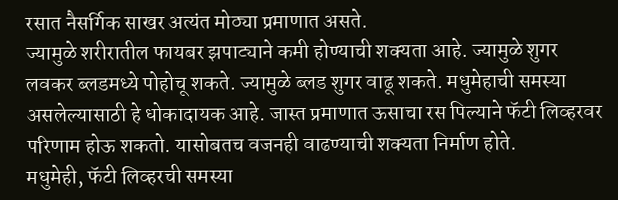रसात नैसर्गिक साखर अत्यंत मोठ्या प्रमाणात असते.
ज्यामुळे शरीरातील फायबर झपाट्याने कमी होण्याची शक्यता आहे. ज्यामुळे शुगर लवकर ब्लडमध्ये पोहोचू शकते. ज्यामुळे ब्लड शुगर वाढू शकते. मधुमेहाची समस्या असलेल्यासाठी हे धोकादायक आहे. जास्त प्रमाणात ऊसाचा रस पिल्याने फॅटी लिव्हरवर परिणाम होऊ शकतो. यासोबतच वजनही वाढण्याची शक्यता निर्माण होते.
मधुमेही, फॅटी लिव्हरची समस्या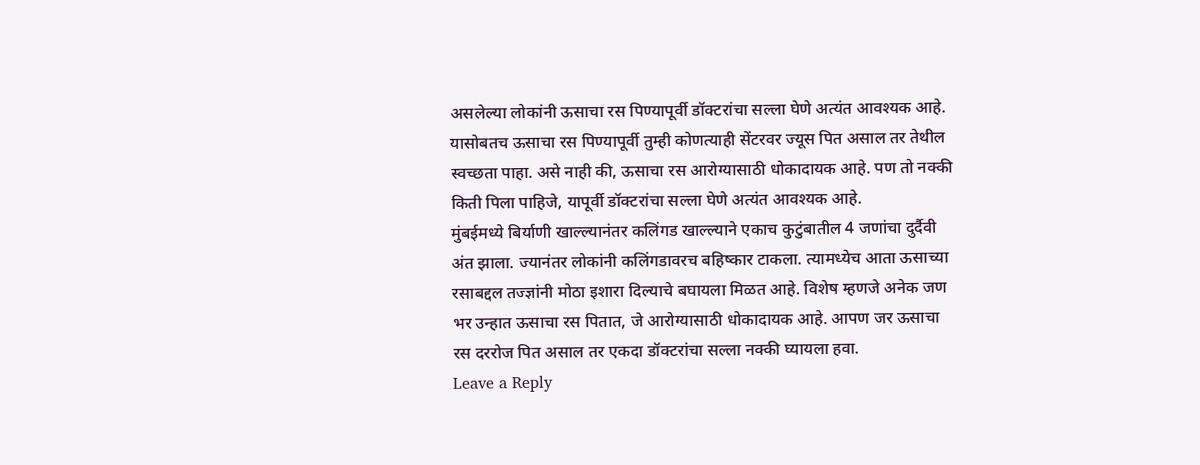असलेल्या लोकांनी ऊसाचा रस पिण्यापूर्वी डॉक्टरांचा सल्ला घेणे अत्यंत आवश्यक आहे. यासोबतच ऊसाचा रस पिण्यापूर्वी तुम्ही कोणत्याही सेंटरवर ज्यूस पित असाल तर तेथील स्वच्छता पाहा. असे नाही की, ऊसाचा रस आरोग्यासाठी धोकादायक आहे. पण तो नक्की किती पिला पाहिजे, यापूर्वी डॉक्टरांचा सल्ला घेणे अत्यंत आवश्यक आहे.
मुंबईमध्ये बिर्याणी खाल्ल्यानंतर कलिंगड खाल्ल्याने एकाच कुटुंबातील 4 जणांचा दुर्दैवी अंत झाला. ज्यानंतर लोकांनी कलिंगडावरच बहिष्कार टाकला. त्यामध्येच आता ऊसाच्या रसाबद्दल तज्ज्ञांनी मोठा इशारा दिल्याचे बघायला मिळत आहे. विशेष म्हणजे अनेक जण भर उन्हात ऊसाचा रस पितात, जे आरोग्यासाठी धोकादायक आहे. आपण जर ऊसाचा रस दररोज पित असाल तर एकदा डॉक्टरांचा सल्ला नक्की घ्यायला हवा.
Leave a Reply